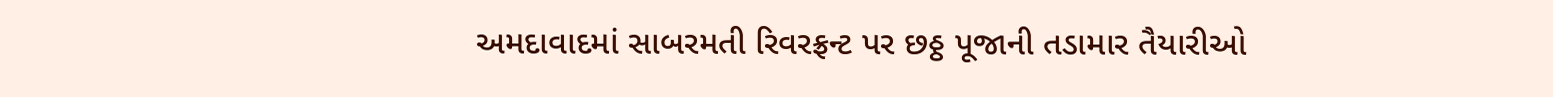અમદાવાદમાં સાબરમતી રિવરફ્રન્ટ પર છઠ્ઠ પૂજાની તડામાર તૈયારીઓ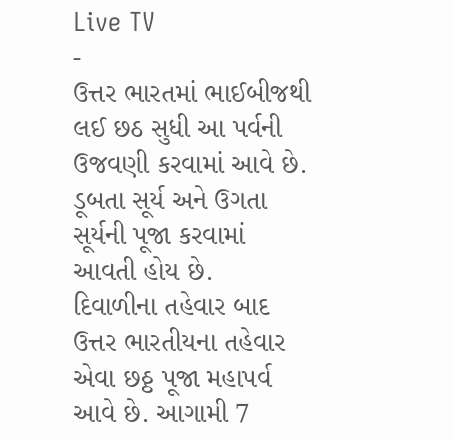Live TV
-
ઉત્તર ભારતમાં ભાઈબીજથી લઈ છઠ સુધી આ પર્વની ઉજવણી કરવામાં આવે છે. ડૂબતા સૂર્ય અને ઉગતા સૂર્યની પૂજા કરવામાં આવતી હોય છે.
દિવાળીના તહેવાર બાદ ઉત્તર ભારતીયના તહેવાર એવા છઠ્ઠ પૂજા મહાપર્વ આવે છે. આગામી 7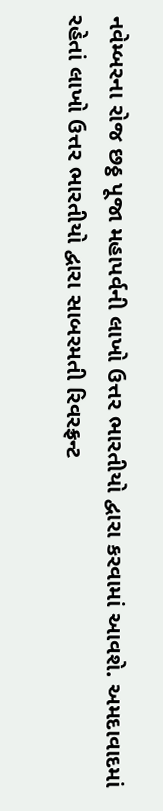નવેમ્બરના રોજ છઠ્ઠ પૂજા મહાપર્વની લાખો ઉત્તર ભારતીયો દ્વારા કરવામાં આવશે. અમદાવાદમાં રહેતાં લાખો ઉત્તર ભારતીયો દ્વારા સાબરમતી રિવરફ્રન્ટ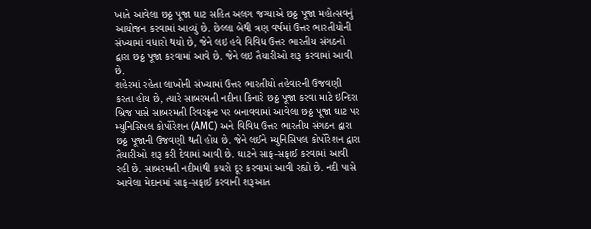ખાતે આવેલા છઠ્ઠ પૂજા ઘાટ સહિત અલગ જગ્યાએ છઠ્ઠ પૂજા મહોત્સવનું આયોજન કરવામાં આવ્યું છે. છેલ્લા બેથી ત્રણ વર્ષમાં ઉત્તર ભારતીયોની સંખ્યામાં વધારો થયો છે, જેને લઇ હવે વિવિધ ઉત્તર ભારતીય સંગઠનો દ્વારા છઠ્ઠ પૂજા કરવામાં આવે છે. જેને લઇ તૈયારીઓ શરૂ કરવામાં આવી છે.
શહેરમાં રહેતા લાખોની સંખ્યામાં ઉત્તર ભારતીયો તહેવારની ઉજવણી કરતા હોય છે, ત્યારે સાબરમતી નદીના કિનારે છઠ્ઠ પૂજા કરવા માટે ઇન્દિરા બ્રિજ પાસે સાબરમતી રિવરફ્રન્ટ પર બનાવવામાં આવેલા છઠ્ઠ પૂજા ઘાટ પર મ્યુનિસિપલ કોર્પોરેશન (AMC) અને વિવિધ ઉત્તર ભારતીય સંગઠન દ્વારા છઠ્ઠ પૂજાની ઉજવણી થતી હોય છે. જેને લઈને મ્યુનિસિપલ કોર્પોરેશન દ્વારા તૈયારીઓ શરૂ કરી દેવામાં આવી છે. ઘાટને સાફ-સફાઈ કરવામાં આવી રહી છે. સાબરમતી નદીમાંથી કચરો દૂર કરવામાં આવી રહ્યો છે. નદી પાસે આવેલા મેદાનમાં સાફ-સફાઈ કરવાની શરૂઆત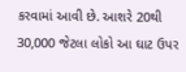કરવામાં આવી છે. આશરે 20થી 30,000 જેટલા લોકો આ ઘાટ ઉપર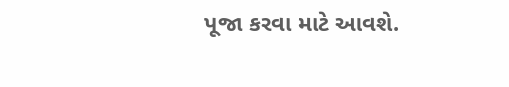પૂજા કરવા માટે આવશે.